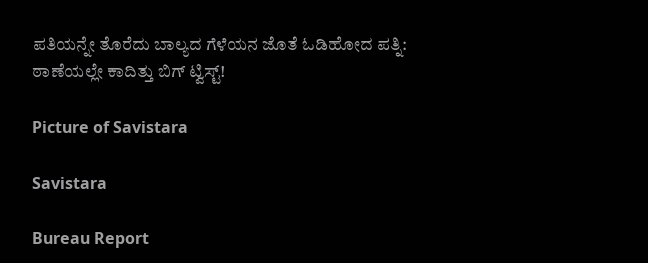ಪತಿಯನ್ನೇ ತೊರೆದು ಬಾಲ್ಯದ ಗೆಳೆಯನ ಜೊತೆ ಓಡಿಹೋದ ಪತ್ನಿ: ಠಾಣೆಯಲ್ಲೇ ಕಾದಿತ್ತು ಬಿಗ್ ಟ್ವಿಸ್ಟ್!

Picture of Savistara

Savistara

Bureau Report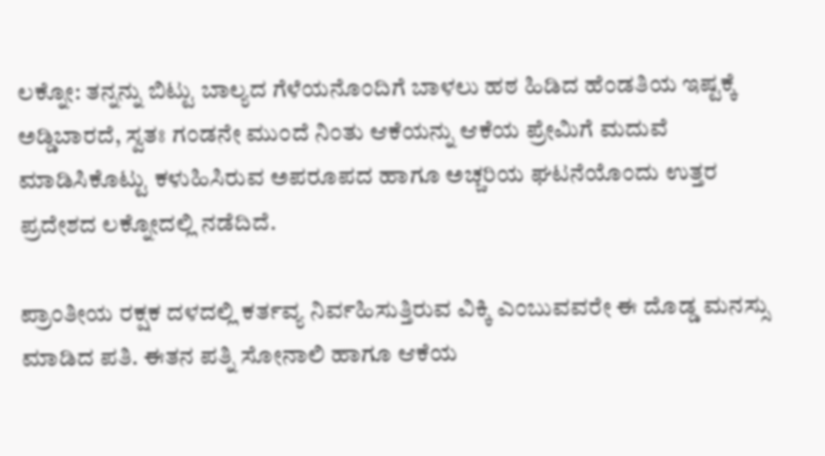ಲಕ್ನೋ: ತನ್ನನ್ನು ಬಿಟ್ಟು ಬಾಲ್ಯದ ಗೆಳೆಯನೊಂದಿಗೆ ಬಾಳಲು ಹಠ ಹಿಡಿದ ಹೆಂಡತಿಯ ಇಷ್ಟಕ್ಕೆ ಅಡ್ಡಿಬಾರದೆ, ಸ್ವತಃ ಗಂಡನೇ ಮುಂದೆ ನಿಂತು ಆಕೆಯನ್ನು ಆಕೆಯ ಪ್ರೇಮಿಗೆ ಮದುವೆ ಮಾಡಿಸಿಕೊಟ್ಟು ಕಳುಹಿಸಿರುವ ಅಪರೂಪದ ಹಾಗೂ ಅಚ್ಚರಿಯ ಘಟನೆಯೊಂದು ಉತ್ತರ ಪ್ರದೇಶದ ಲಕ್ನೋದಲ್ಲಿ ನಡೆದಿದೆ.

ಪ್ರಾಂತೀಯ ರಕ್ಷಕ ದಳದಲ್ಲಿ ಕರ್ತವ್ಯ ನಿರ್ವಹಿಸುತ್ತಿರುವ ವಿಕ್ಕಿ ಎಂಬುವವರೇ ಈ ದೊಡ್ಡ ಮನಸ್ಸು ಮಾಡಿದ ಪತಿ. ಈತನ ಪತ್ನಿ ಸೋನಾಲಿ ಹಾಗೂ ಆಕೆಯ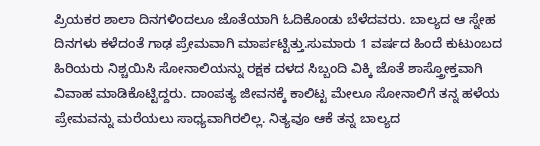ಪ್ರಿಯಕರ ಶಾಲಾ ದಿನಗಳಿಂದಲೂ ಜೊತೆಯಾಗಿ ಓದಿಕೊಂಡು ಬೆಳೆದವರು. ಬಾಲ್ಯದ ಆ ಸ್ನೇಹ ದಿನಗಳು ಕಳೆದಂತೆ ಗಾಢ ಪ್ರೇಮವಾಗಿ ಮಾರ್ಪಟ್ಟಿತ್ತು.ಸುಮಾರು 1 ವರ್ಷದ ಹಿಂದೆ ಕುಟುಂಬದ ಹಿರಿಯರು ನಿಶ್ಚಯಿಸಿ ಸೋನಾಲಿಯನ್ನು ರಕ್ಷಕ ದಳದ ಸಿಬ್ಬಂದಿ ವಿಕ್ಕಿ ಜೊತೆ ಶಾಸ್ತ್ರೋಕ್ತವಾಗಿ ವಿವಾಹ ಮಾಡಿಕೊಟ್ಟಿದ್ದರು. ದಾಂಪತ್ಯ ಜೀವನಕ್ಕೆ ಕಾಲಿಟ್ಟ ಮೇಲೂ ಸೋನಾಲಿಗೆ ತನ್ನ ಹಳೆಯ ಪ್ರೇಮವನ್ನು ಮರೆಯಲು ಸಾಧ್ಯವಾಗಿರಲಿಲ್ಲ. ನಿತ್ಯವೂ ಆಕೆ ತನ್ನ ಬಾಲ್ಯದ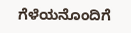ಗೆಳೆಯನೊಂದಿಗೆ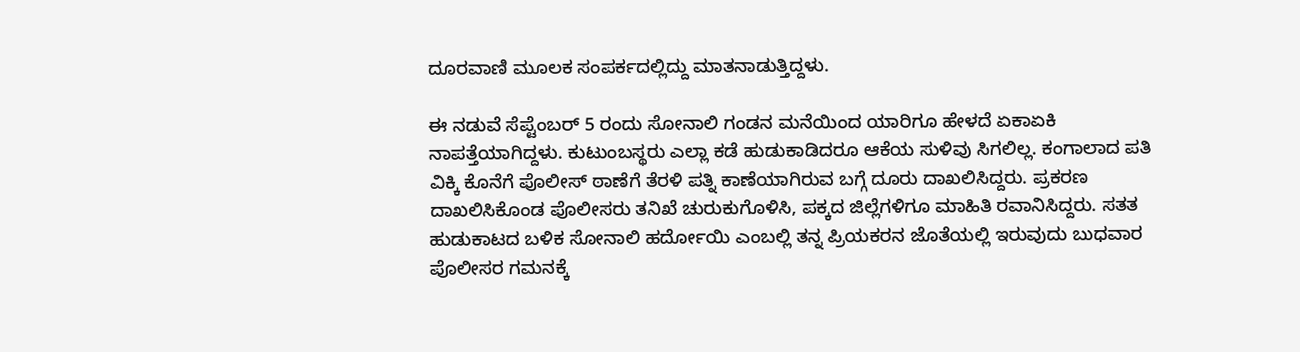ದೂರವಾಣಿ ಮೂಲಕ ಸಂಪರ್ಕದಲ್ಲಿದ್ದು ಮಾತನಾಡುತ್ತಿದ್ದಳು.

ಈ ನಡುವೆ ಸೆಪ್ಟೆಂಬರ್ 5 ರಂದು ಸೋನಾಲಿ ಗಂಡನ ಮನೆಯಿಂದ ಯಾರಿಗೂ ಹೇಳದೆ ಏಕಾಏಕಿ ನಾಪತ್ತೆಯಾಗಿದ್ದಳು. ಕುಟುಂಬಸ್ಥರು ಎಲ್ಲಾ ಕಡೆ ಹುಡುಕಾಡಿದರೂ ಆಕೆಯ ಸುಳಿವು ಸಿಗಲಿಲ್ಲ. ಕಂಗಾಲಾದ ಪತಿ ವಿಕ್ಕಿ ಕೊನೆಗೆ ಪೊಲೀಸ್ ಠಾಣೆಗೆ ತೆರಳಿ ಪತ್ನಿ ಕಾಣೆಯಾಗಿರುವ ಬಗ್ಗೆ ದೂರು ದಾಖಲಿಸಿದ್ದರು. ಪ್ರಕರಣ ದಾಖಲಿಸಿಕೊಂಡ ಪೊಲೀಸರು ತನಿಖೆ ಚುರುಕುಗೊಳಿಸಿ, ಪಕ್ಕದ ಜಿಲ್ಲೆಗಳಿಗೂ ಮಾಹಿತಿ ರವಾನಿಸಿದ್ದರು. ಸತತ ಹುಡುಕಾಟದ ಬಳಿಕ ಸೋನಾಲಿ ಹರ್ದೋಯಿ ಎಂಬಲ್ಲಿ ತನ್ನ ಪ್ರಿಯಕರನ ಜೊತೆಯಲ್ಲಿ ಇರುವುದು ಬುಧವಾರ ಪೊಲೀಸರ ಗಮನಕ್ಕೆ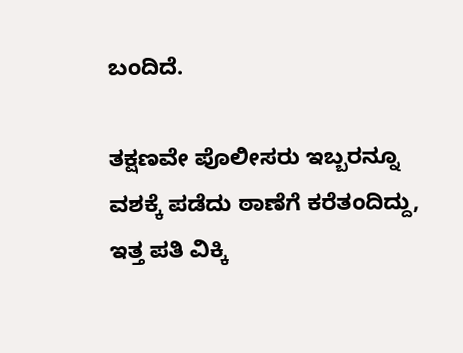ಬಂದಿದೆ.

ತಕ್ಷಣವೇ ಪೊಲೀಸರು ಇಬ್ಬರನ್ನೂ ವಶಕ್ಕೆ ಪಡೆದು ಠಾಣೆಗೆ ಕರೆತಂದಿದ್ದು, ಇತ್ತ ಪತಿ ವಿಕ್ಕಿ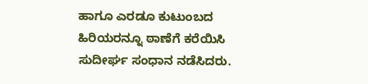ಹಾಗೂ ಎರಡೂ ಕುಟುಂಬದ ಹಿರಿಯರನ್ನೂ ಠಾಣೆಗೆ ಕರೆಯಿಸಿ ಸುದೀರ್ಘ ಸಂಧಾನ ನಡೆಸಿದರು.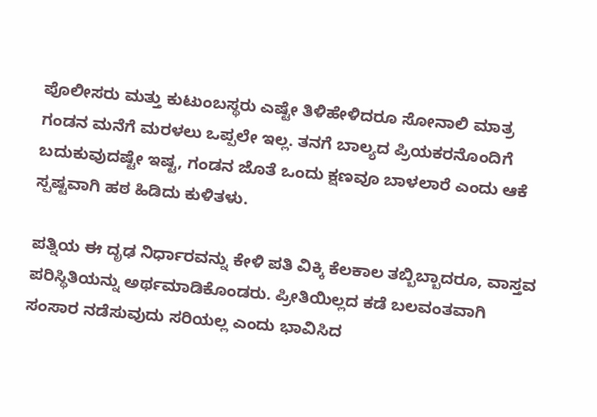ಪೊಲೀಸರು ಮತ್ತು ಕುಟುಂಬಸ್ಥರು ಎಷ್ಟೇ ತಿಳಿಹೇಳಿದರೂ ಸೋನಾಲಿ ಮಾತ್ರ ಗಂಡನ ಮನೆಗೆ ಮರಳಲು ಒಪ್ಪಲೇ ಇಲ್ಲ. ತನಗೆ ಬಾಲ್ಯದ ಪ್ರಿಯಕರನೊಂದಿಗೆ ಬದುಕುವುದಷ್ಟೇ ಇಷ್ಟ, ಗಂಡನ ಜೊತೆ ಒಂದು ಕ್ಷಣವೂ ಬಾಳಲಾರೆ ಎಂದು ಆಕೆ ಸ್ಪಷ್ಟವಾಗಿ ಹಠ ಹಿಡಿದು ಕುಳಿತಳು.

ಪತ್ನಿಯ ಈ ದೃಢ ನಿರ್ಧಾರವನ್ನು ಕೇಳಿ ಪತಿ ವಿಕ್ಕಿ ಕೆಲಕಾಲ ತಬ್ಬಿಬ್ಬಾದರೂ, ವಾಸ್ತವ ಪರಿಸ್ಥಿತಿಯನ್ನು ಅರ್ಥಮಾಡಿಕೊಂಡರು. ಪ್ರೀತಿಯಿಲ್ಲದ ಕಡೆ ಬಲವಂತವಾಗಿ ಸಂಸಾರ ನಡೆಸುವುದು ಸರಿಯಲ್ಲ ಎಂದು ಭಾವಿಸಿದ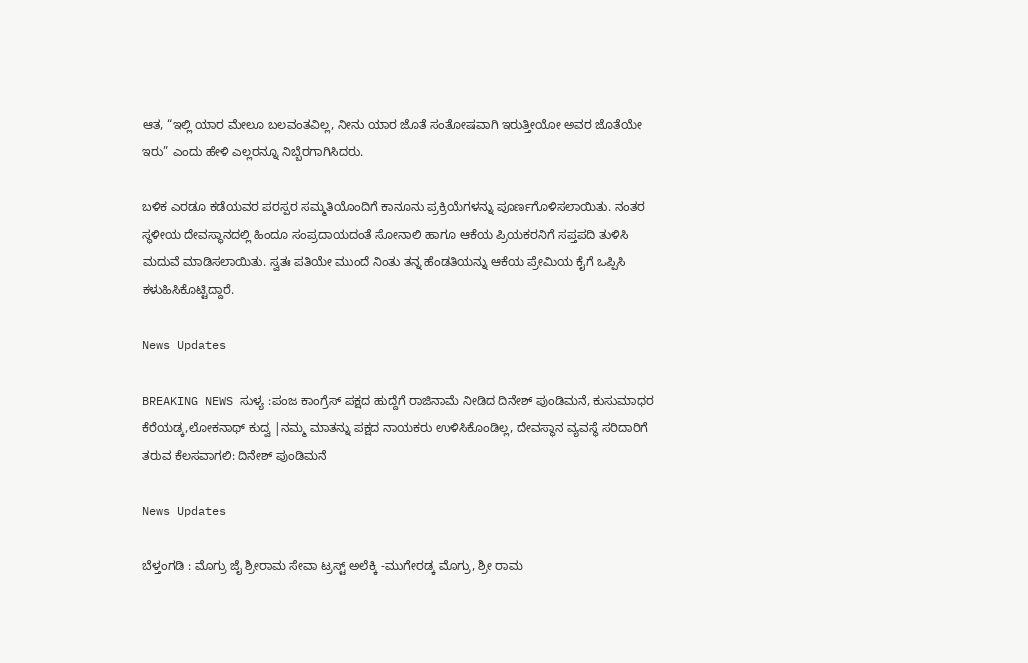ಆತ, “ಇಲ್ಲಿ ಯಾರ ಮೇಲೂ ಬಲವಂತವಿಲ್ಲ, ನೀನು ಯಾರ ಜೊತೆ ಸಂತೋಷವಾಗಿ ಇರುತ್ತೀಯೋ ಅವರ ಜೊತೆಯೇ ಇರು” ಎಂದು ಹೇಳಿ ಎಲ್ಲರನ್ನೂ ನಿಬ್ಬೆರಗಾಗಿಸಿದರು.

ಬಳಿಕ ಎರಡೂ ಕಡೆಯವರ ಪರಸ್ಪರ ಸಮ್ಮತಿಯೊಂದಿಗೆ ಕಾನೂನು ಪ್ರಕ್ರಿಯೆಗಳನ್ನು ಪೂರ್ಣಗೊಳಿಸಲಾಯಿತು. ನಂತರ ಸ್ಥಳೀಯ ದೇವಸ್ಥಾನದಲ್ಲಿ ಹಿಂದೂ ಸಂಪ್ರದಾಯದಂತೆ ಸೋನಾಲಿ ಹಾಗೂ ಆಕೆಯ ಪ್ರಿಯಕರನಿಗೆ ಸಪ್ತಪದಿ ತುಳಿಸಿ ಮದುವೆ ಮಾಡಿಸಲಾಯಿತು. ಸ್ವತಃ ಪತಿಯೇ ಮುಂದೆ ನಿಂತು ತನ್ನ ಹೆಂಡತಿಯನ್ನು ಆಕೆಯ ಪ್ರೇಮಿಯ ಕೈಗೆ ಒಪ್ಪಿಸಿ ಕಳುಹಿಸಿಕೊಟ್ಟಿದ್ದಾರೆ.

News Updates

BREAKING NEWS ಸುಳ್ಯ :ಪಂಜ ಕಾಂಗ್ರೆಸ್ ಪಕ್ಷದ ಹುದ್ದೆಗೆ ರಾಜಿನಾಮೆ ನೀಡಿದ ದಿನೇಶ್ ಪುಂಡಿಮನೆ, ಕುಸುಮಾಧರ ಕೆರೆಯಡ್ಕ,ಲೋಕನಾಥ್ ಕುದ್ವ |ನಮ್ಮ ಮಾತನ್ನು ಪಕ್ಷದ ನಾಯಕರು ಉಳಿಸಿಕೊಂಡಿಲ್ಲ, ದೇವಸ್ಥಾನ ವ್ಯವಸ್ಥೆ ಸರಿದಾರಿಗೆ ತರುವ ಕೆಲಸವಾಗಲಿ: ದಿನೇಶ್ ಪುಂಡಿಮನೆ

News Updates

ಬೆಳ್ತಂಗಡಿ : ಮೊಗ್ರು ಜೈ ಶ್ರೀರಾಮ ಸೇವಾ ಟ್ರಸ್ಟ್ ಅಲೆಕ್ಕಿ -ಮುಗೇರಡ್ಕ ಮೊಗ್ರು, ಶ್ರೀ ರಾಮ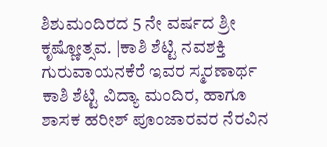ಶಿಶುಮಂದಿರದ 5 ನೇ ವರ್ಷದ ಶ್ರೀ ಕೃಷ್ಣೋತ್ಸವ. |ಕಾಶಿ ಶೆಟ್ಟಿ ನವಶಕ್ತಿ ಗುರುವಾಯನಕೆರೆ ಇವರ ಸ್ಮರಣಾರ್ಥ ಕಾಶಿ ಶೆಟ್ಟಿ ವಿದ್ಯಾ ಮಂದಿರ, ಹಾಗೂ ಶಾಸಕ ಹರೀಶ್ ಪೂಂಜಾರವರ ನೆರವಿನ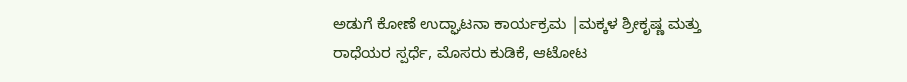ಅಡುಗೆ ಕೋಣೆ ಉದ್ಘಾಟನಾ ಕಾರ್ಯಕ್ರಮ |ಮಕ್ಕಳ ಶ್ರೀಕೃಷ್ಣ ಮತ್ತು ರಾಧೆಯರ ಸ್ಪರ್ಧೆ, ಮೊಸರು ಕುಡಿಕೆ, ಆಟೋಟ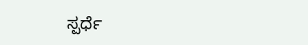ಸ್ಪರ್ಧೆ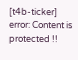[t4b-ticker]
error: Content is protected !!